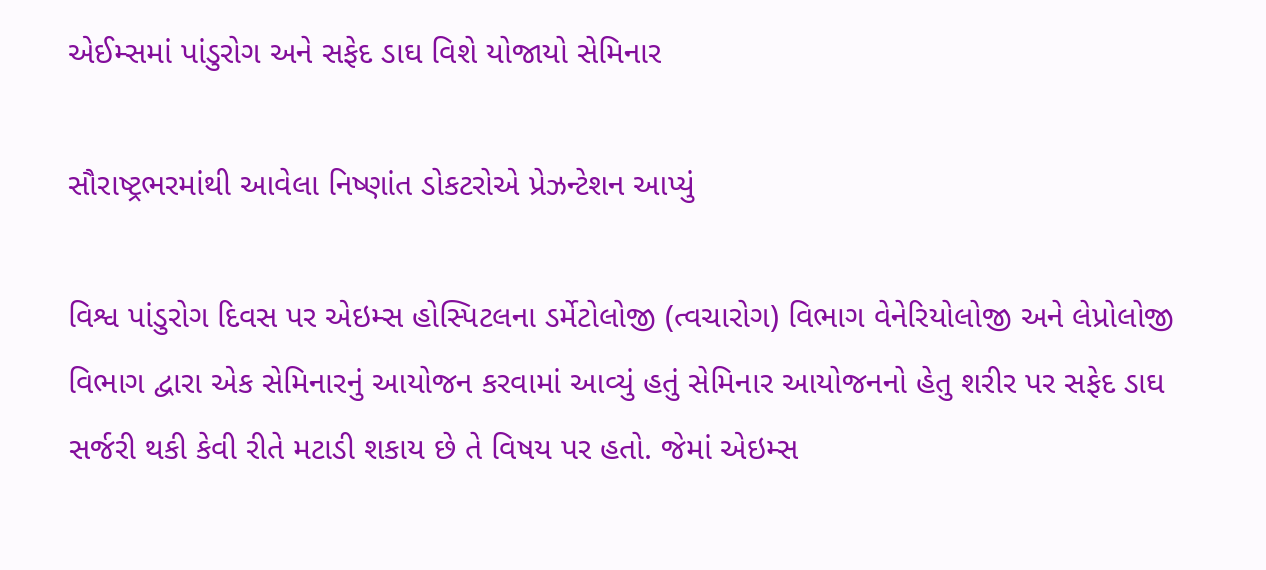એઈમ્સમાં પાંડુરોગ અને સફેદ ડાઘ વિશે યોજાયો સેમિનાર

સૌરાષ્ટ્રભરમાંથી આવેલા નિષ્ણાંત ડોકટરોએ પ્રેઝન્ટેશન આપ્યું

વિશ્વ પાંડુરોગ દિવસ પર એઇમ્સ હોસ્પિટલના ડર્મેટોલોજી (ત્વચારોગ) વિભાગ વેનેરિયોલોજી અને લેપ્રોલોજી વિભાગ દ્વારા એક સેમિનારનું આયોજન કરવામાં આવ્યું હતું સેમિનાર આયોજનનો હેતુ શરીર પર સફેદ ડાઘ સર્જરી થકી કેવી રીતે મટાડી શકાય છે તે વિષય પર હતો. જેમાં એઇમ્સ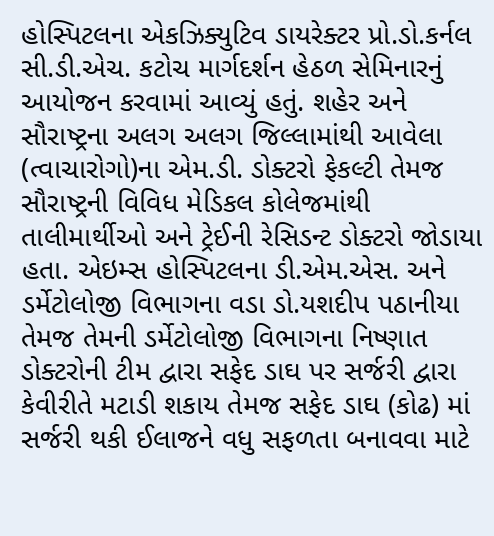હોસ્પિટલના એકઝિક્યુટિવ ડાયરેક્ટર પ્રો.ડો.કર્નલ સી.ડી.એચ. કટોચ માર્ગદર્શન હેઠળ સેમિનારનું આયોજન કરવામાં આવ્યું હતું. શહેર અને સૌરાષ્ટ્રના અલગ અલગ જિલ્લામાંથી આવેલા (ત્વાચારોગો)ના એમ.ડી. ડોક્ટરો ફેકલ્ટી તેમજ સૌરાષ્ટ્રની વિવિધ મેડિકલ કોલેજમાંથી તાલીમાર્થીઓ અને ટ્રેઈની રેસિડન્ટ ડોક્ટરો જોડાયા હતા. એઇમ્સ હોસ્પિટલના ડી.એમ.એસ. અને ડર્મેટોલોજી વિભાગના વડા ડો.યશદીપ પઠાનીયા તેમજ તેમની ડર્મેટોલોજી વિભાગના નિષ્ણાત ડોક્ટરોની ટીમ દ્વારા સફેદ ડાઘ પર સર્જરી દ્વારા કેવીરીતે મટાડી શકાય તેમજ સફેદ ડાઘ (કોઢ) માં સર્જરી થકી ઈલાજને વધુ સફળતા બનાવવા માટે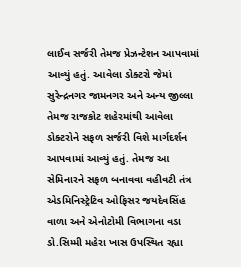લાઈવ સર્જરી તેમજ પ્રેઝન્ટેશન આપવામાં આવ્યું હતું. આવેલા ડોક્ટરો જેમાં સુરેન્દ્રનગર જામનગર અને અન્ય જીલ્લા તેમજ રાજકોટ શહેરમાંથી આવેલા ડોક્ટરોને સફળ સર્જરી વિશે માર્ગદર્શન આપવામાં આવ્યું હતું. તેમજ આ સેમિનારને સફળ બનાવવા વહીવટી તંત્ર એડમિનિસ્ટ્રેટિવ ઓફિસર જયદેવસિંહ વાળા અને એનોટોમી વિભાગના વડા ડો.સિમ્મી મહેરા ખાસ ઉપસ્થિત રહ્યા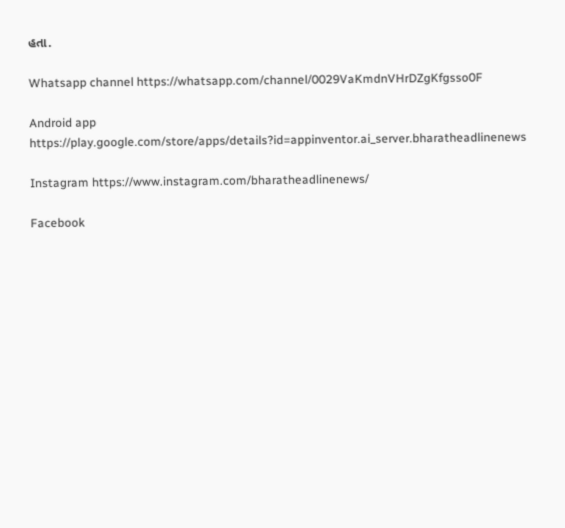હતા.

Whatsapp channel https://whatsapp.com/channel/0029VaKmdnVHrDZgKfgsso0F

Android app https://play.google.com/store/apps/details?id=appinventor.ai_server.bharatheadlinenews

Instagram https://www.instagram.com/bharatheadlinenews/

Facebook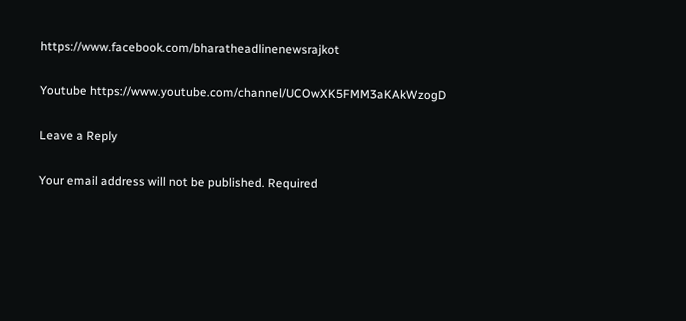https://www.facebook.com/bharatheadlinenewsrajkot

Youtube https://www.youtube.com/channel/UCOwXK5FMM3aKAkWzogD

Leave a Reply

Your email address will not be published. Required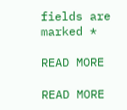fields are marked *

READ MORE

READ MORE